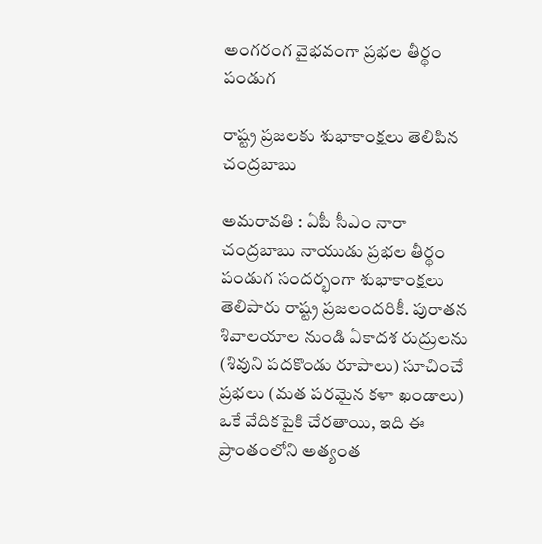అంగ‌రంగ వైభ‌వంగా ప్ర‌భ‌ల తీర్థం పండుగ‌

రాష్ట్ర ప్ర‌జ‌ల‌కు శుభాకాంక్ష‌లు తెలిపిన చంద్ర‌బాబు

అమ‌రావ‌తి : ఏపీ సీఎం నారా చంద్రబాబు నాయుడు ప్రభల తీర్థం పండుగ సందర్భంగా శుభాకాంక్షలు తెలిపారు రాష్ట్ర ప్ర‌జ‌లంద‌రికీ. పురాతన శివాలయాల నుండి ఏకాదశ రుద్రులను (శివుని పదకొండు రూపాలు) సూచించే ప్రభలు (మత పరమైన కళా ఖండాలు) ఒకే వేదికపైకి చేరతాయి, ఇది ఈ ప్రాంతంలోని అత్యంత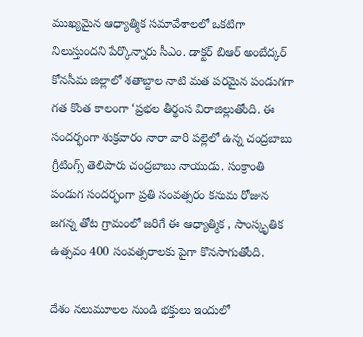ముఖ్యమైన ఆధ్యాత్మిక సమావేశాలలో ఒకటిగా నిలుస్తుందని పేర్కొన్నారు సీఎం. డాక్టర్ బిఆర్ అంబేద్కర్ కోనసీమ జిల్లాలో శతాబ్దాల నాటి మత పరమైన పండుగగా గ‌త కొంత కాలంగా ‘ప్రభల తీర్థంస విరాజిల్లుతోంది. ఈ సంద‌ర్భంగా శుక్ర‌వారం నారా వారి ప‌ల్లెలో ఉన్న చంద్ర‌బాబు గ్రీటింగ్స్ తెలిపారు చంద్ర‌బాబు నాయుడు. సంక్రాంతి పండుగ సందర్భంగా ప్రతి సంవత్సరం కనుమ రోజున జగన్న తోట గ్రామంలో జరిగే ఈ ఆధ్యాత్మిక , సాంస్కృతిక ఉత్సవం 400 సంవత్సరాలకు పైగా కొనసాగుతోంది.

దేశం నలుమూలల నుండి భక్తులు ఇందులో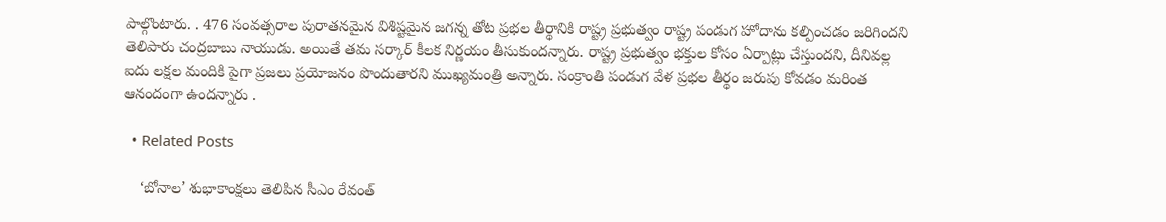పాల్గొంటారు. . 476 సంవత్సరాల పురాతనమైన విశిష్టమైన జగన్న తోట ప్రభల తీర్థానికి రాష్ట్ర ప్రభుత్వం రాష్ట్ర పండుగ హోదాను కల్పించడం జ‌రిగింద‌ని తెలిపారు చంద్ర‌బాబు నాయుడు. అయితే త‌మ స‌ర్కార్ కీల‌క నిర్ణ‌యం తీసుకుంద‌న్నారు. రాష్ట్ర ప్రభుత్వం భక్తుల కోసం ఏర్పాట్లు చేస్తుందని, దీనివల్ల ఐదు లక్షల మందికి పైగా ప్రజలు ప్రయోజనం పొందుతారని ముఖ్యమంత్రి అన్నారు. సంక్రాంతి పండుగ వేళ ప్ర‌భ‌ల తీర్థం జ‌రుపు కోవ‌డం మ‌రింత ఆనందంగా ఉంద‌న్నారు .

  • Related Posts

    ‘బోనాల’ శుభాకాంక్షలు తెలిపిన సీఎం రేవంత్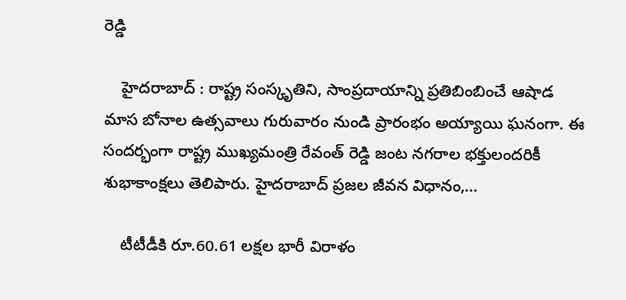రెడ్డి

    హైద‌రాబాద్ : రాష్ట్ర సంస్కృతిని, సాంప్ర‌దాయాన్ని ప్రతిబింబించే ఆషాడ మాస బోనాల ఉత్సవాలు గురువారం నుండి ప్రారంభం అయ్యాయి ఘ‌నంగా. ఈ సంద‌ర్భంగా రాష్ట్ర ముఖ్య‌మంత్రి రేవంత్ రెడ్డి జంట నగరాల భ‌క్తులంద‌రికీ శుభాకాంక్షలు తెలిపారు. హైద‌రాబాద్ ప్రజల జీవన విధానం,…

    టీటీడీకి రూ.60.61 లక్షల భారీ విరాళం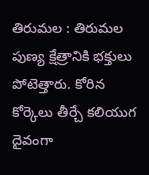తిరుమల : తిరుమ‌ల పుణ్య క్షేత్రానికి భ‌క్తులు పోటెత్తారు. కోరిన కోర్కెలు తీర్చే క‌లియుగ దైవంగా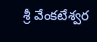శ్రీ వేంక‌టేశ్వ‌ర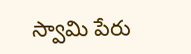స్వామి పేరు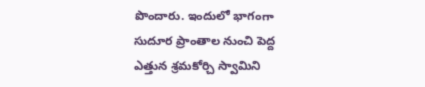పొందారు. ఇందులో భాగంగా సుదూర ప్రాంతాల నుంచి పెద్ద ఎత్తున శ్ర‌మ‌కోర్చి స్వామిని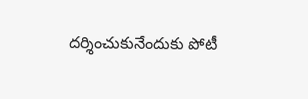ద‌ర్శించుకునేందుకు పోటీ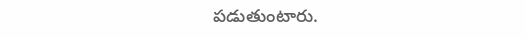ప‌డుతుంటారు.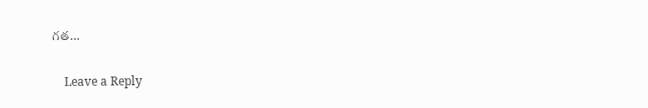గ‌త…

    Leave a Reply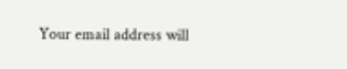Your email address will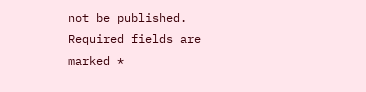not be published. Required fields are marked *